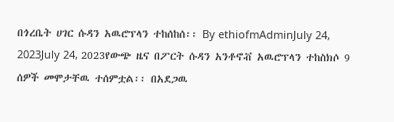በጎረቤት ሀገር ሱዳን አዉሮፕላን ተከሰከሰ፡፡ By ethiofmAdminJuly 24, 2023July 24, 2023የውጭ ዜና በፖርት ሱዳን አንቶኖቭ አዉሮፕላን ተከስክሶ 9 ሰዎች መሞታቸዉ ተሰምቷል፡፡ በአደጋዉ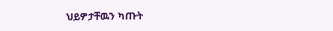ህይዎታቸዉን ካጡት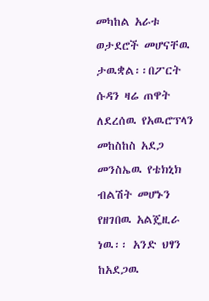መካከል አራቱ ወታደሮች መሆናቸዉ ታዉቋል፡፡በፖርት ሱዳን ዛሬ ጠዋት ለደረሰዉ የአዉሮፕላን መከስከስ አደጋ መንስኤዉ የቴክኒክ ብልሽት መሆኑን የዘገበዉ አልጄዚራ ነዉ፡፡ አንድ ህፃን ከአደጋዉ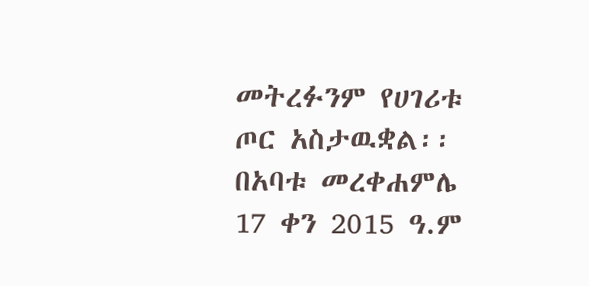መትረፉንም የሀገሪቱ ጦር አስታዉቋል፡፡ በአባቱ መረቀሐምሌ 17 ቀን 2015 ዓ.ም